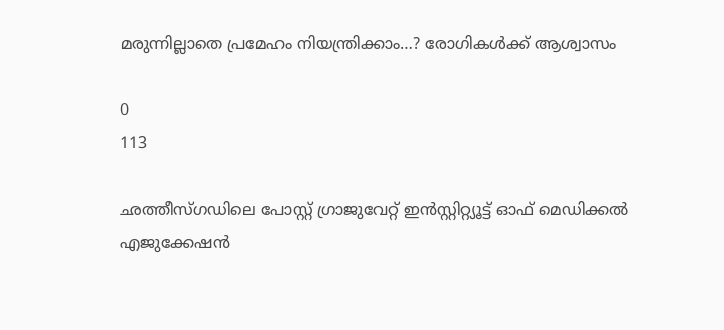മരുന്നില്ലാതെ പ്രമേഹം നിയന്ത്രിക്കാം…? രോഗികൾക്ക് ആശ്വാസം

0
113

ഛത്തീസ്‌ഗഡിലെ പോസ്റ്റ് ഗ്രാജുവേറ്റ് ഇൻസ്റ്റിറ്റ്യൂട്ട് ഓഫ് മെഡിക്കൽ എജുക്കേഷൻ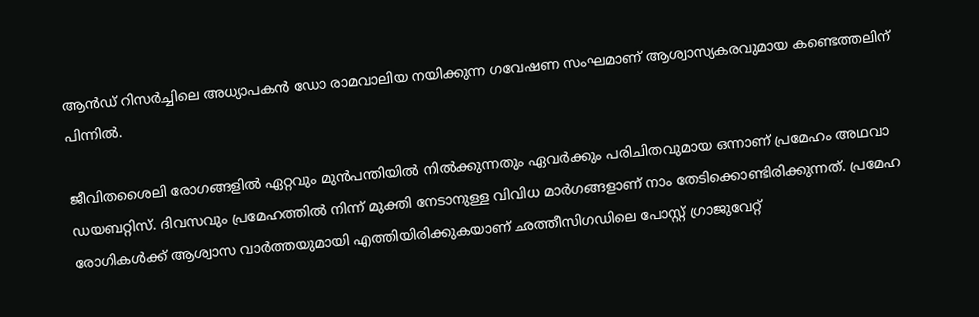ആൻഡ് റിസർച്ചിലെ അധ്യാപകൻ ഡോ രാമവാലിയ നയിക്കുന്ന ഗവേഷണ സംഘമാണ് ആശ്വാസ്യകരവുമായ കണ്ടെത്തലിന് പിന്നിൽ.

ജീവിതശൈലി രോഗങ്ങളിൽ ഏറ്റവും മുൻപന്തിയിൽ നിൽക്കുന്നതും ഏവർക്കും പരിചിതവുമായ ഒന്നാണ് പ്രമേഹം അഥവാ ഡയബറ്റിസ്. ദിവസവും പ്രമേഹത്തിൽ നിന്ന് മുക്തി നേടാനുള്ള വിവിധ മാർഗങ്ങളാണ് നാം തേടിക്കൊണ്ടിരിക്കുന്നത്. പ്രമേഹ രോഗികൾക്ക് ആശ്വാസ വാർത്തയുമായി എത്തിയിരിക്കുകയാണ് ഛത്തീസിഗഡിലെ പോസ്റ്റ് ഗ്രാജുവേറ്റ്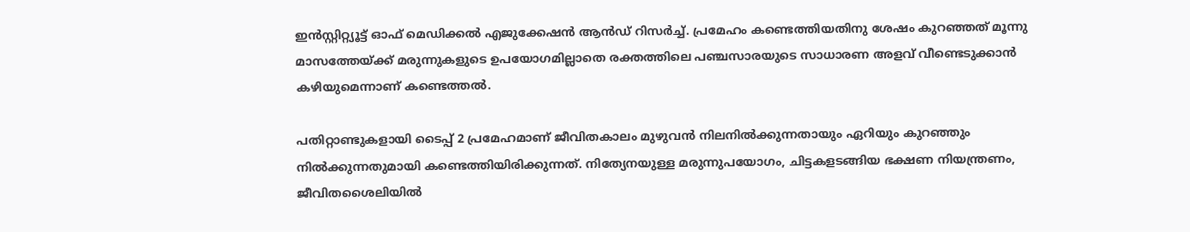ഇൻസ്റ്റിറ്റ്യൂട്ട് ഓഫ് മെഡിക്കൽ എജുക്കേഷൻ ആൻഡ് റിസർച്ച്. പ്രമേഹം കണ്ടെത്തിയതിനു ശേഷം കുറഞ്ഞത് മൂന്നു മാസത്തേയ്ക്ക് മരുന്നുകളുടെ ഉപയോഗമില്ലാതെ രക്തത്തിലെ പഞ്ചസാരയുടെ സാധാരണ അളവ് വീണ്ടെടുക്കാൻ കഴിയുമെന്നാണ് കണ്ടെത്തൽ.

പതിറ്റാണ്ടുകളായി ടൈപ്പ് 2 പ്രമേഹമാണ് ജീവിതകാലം മുഴുവൻ നിലനിൽക്കുന്നതായും ഏറിയും കുറഞ്ഞും നിൽക്കുന്നതുമായി കണ്ടെത്തിയിരിക്കുന്നത്. നിത്യേനയുള്ള മരുന്നുപയോഗം, ചിട്ടകളടങ്ങിയ ഭക്ഷണ നിയന്ത്രണം, ജീവിതശൈലിയിൽ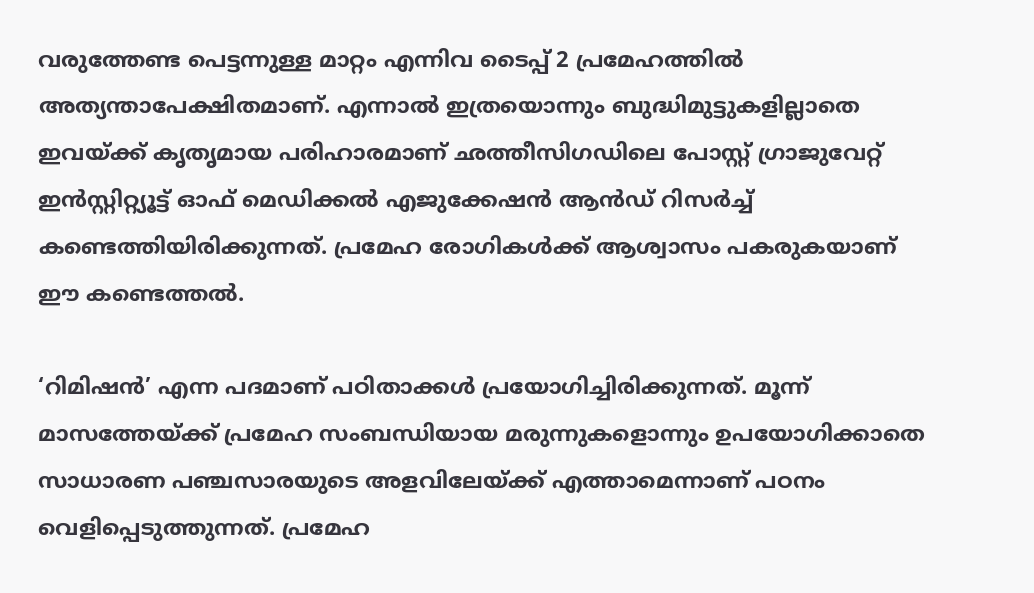വരുത്തേണ്ട പെട്ടന്നുള്ള മാറ്റം എന്നിവ ടൈപ്പ് 2 പ്രമേഹത്തിൽ അത്യന്താപേക്ഷിതമാണ്. എന്നാൽ ഇത്രയൊന്നും ബുദ്ധിമുട്ടുകളില്ലാതെ ഇവയ്ക്ക് കൃതൃമായ പരിഹാരമാണ് ഛത്തീസിഗഡിലെ പോസ്റ്റ് ഗ്രാജുവേറ്റ് ഇൻസ്റ്റിറ്റ്യൂട്ട് ഓഫ് മെഡിക്കൽ എജുക്കേഷൻ ആൻഡ് റിസർച്ച് കണ്ടെത്തിയിരിക്കുന്നത്. പ്രമേഹ രോഗികൾക്ക് ആശ്വാസം പകരുകയാണ് ഈ കണ്ടെത്തൽ.

‘റിമിഷൻ’ എന്ന പദമാണ് പഠിതാക്കൾ പ്രയോഗിച്ചിരിക്കുന്നത്. മൂന്ന് മാസത്തേയ്ക്ക് പ്രമേഹ സംബന്ധിയായ മരുന്നുകളൊന്നും ഉപയോഗിക്കാതെ സാധാരണ പഞ്ചസാരയുടെ അളവിലേയ്ക്ക് എത്താമെന്നാണ് പഠനം വെളിപ്പെടുത്തുന്നത്. പ്രമേഹ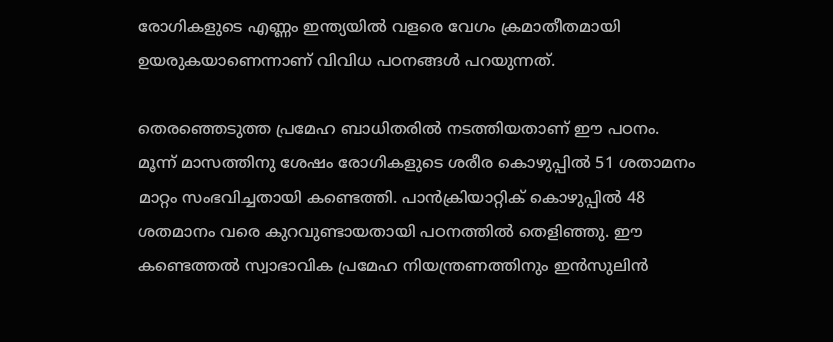രോഗികളുടെ എണ്ണം ഇന്ത്യയിൽ വളരെ വേഗം ക്രമാതീതമായി ഉയരുകയാണെന്നാണ് വിവിധ പഠനങ്ങൾ പറയുന്നത്.

തെരഞ്ഞെടുത്ത പ്രമേഹ ബാധിതരിൽ നടത്തിയതാണ് ഈ പഠനം. മൂന്ന് മാസത്തിനു ശേഷം രോഗികളുടെ ശരീര കൊഴുപ്പിൽ 51 ശതാമനം മാറ്റം സംഭവിച്ചതായി കണ്ടെത്തി. പാൻക്രിയാറ്റിക് കൊഴുപ്പിൽ 48 ശതമാനം വരെ കുറവുണ്ടായതായി പഠനത്തിൽ തെളിഞ്ഞു. ഈ കണ്ടെത്തൽ സ്വാഭാവിക പ്രമേഹ നിയന്ത്രണത്തിനും ഇൻസുലിൻ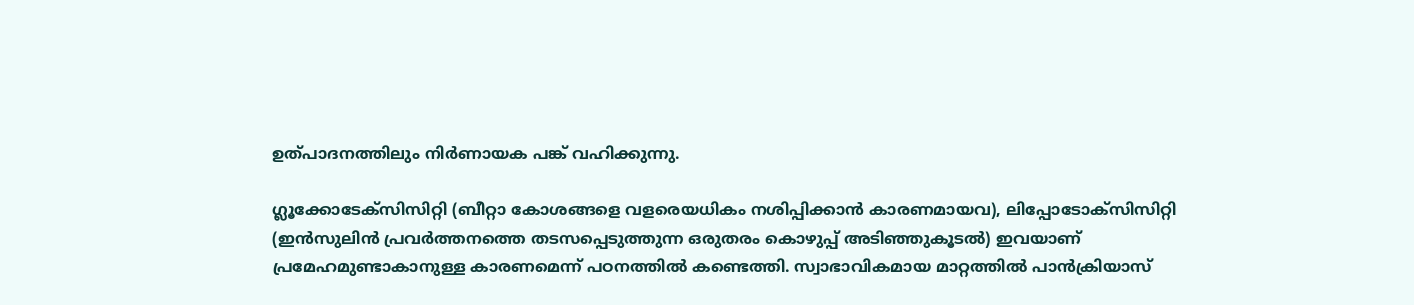ഉത്പാദനത്തിലും നിർണായക പങ്ക് വഹിക്കുന്നു.

ഗ്ലൂക്കോടേക്‌സിസിറ്റി (ബീറ്റാ കോശങ്ങളെ വളരെയധികം നശിപ്പിക്കാൻ കാരണമായവ), ലിപ്പോടോക്‌സിസിറ്റി (ഇൻസുലിൻ പ്രവർത്തനത്തെ തടസപ്പെടുത്തുന്ന ഒരുതരം കൊഴുപ്പ് അടിഞ്ഞുകൂടൽ) ഇവയാണ് പ്രമേഹമുണ്ടാകാനുള്ള കാരണമെന്ന് പഠനത്തിൽ കണ്ടെത്തി. സ്വാഭാവികമായ മാറ്റത്തിൽ പാൻക്രിയാസ്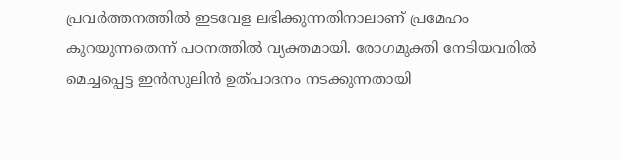പ്രവർത്തനത്തിൽ ഇടവേള ലഭിക്കുന്നതിനാലാണ് പ്രമേഹം കുറയുന്നതെന്ന് പഠനത്തിൽ വ്യക്തമായി. രോഗമുക്തി നേടിയവരില്‍ മെച്ചപ്പെട്ട ഇൻസുലിൻ ഉത്പാദനം നടക്കുന്നതായി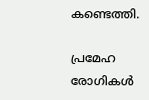കണ്ടെത്തി.

പ്രമേഹ രോഗികൾ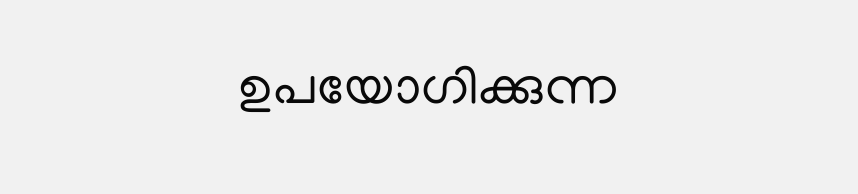ഉപയോഗിക്കുന്ന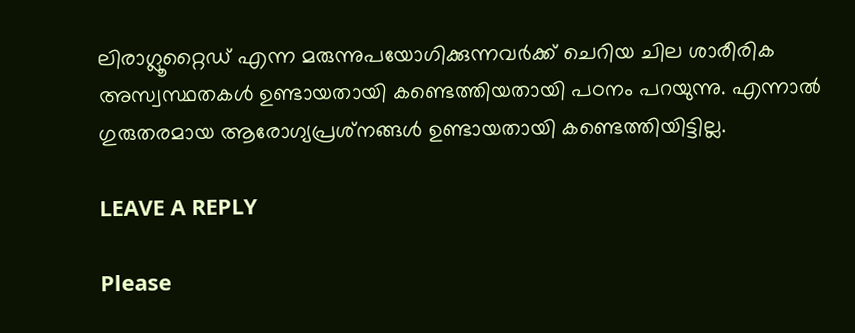ലിരാഗ്ലൂറ്റൈഡ് എന്ന മരുന്നുപയോഗിക്കുന്നവർക്ക് ചെറിയ ചില ശാരീരിക അസ്വസ്ഥതകൾ ഉണ്ടായതായി കണ്ടെത്തിയതായി പഠനം പറയുന്നു. എന്നാൽ ഗുരുതരമായ ആരോഗ്യപ്രശ്‌നങ്ങൾ ഉണ്ടായതായി കണ്ടെത്തിയിട്ടില്ല.

LEAVE A REPLY

Please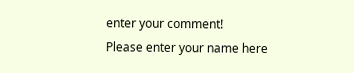enter your comment!
Please enter your name here